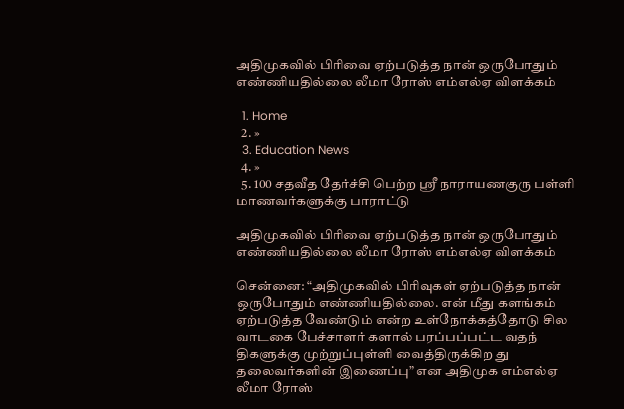அதிமுகவில் பிரிவை ஏற்படுத்த நான் ஒருபோதும் எண்ணியதில்லை லீமா ரோஸ் எம்எல்ஏ விளக்கம்

  1. Home
  2. »
  3. Education News
  4. »
  5. 100 சதவீத தேர்ச்சி பெற்ற ஸ்ரீ நாராயணகுரு பள்ளி மாணவர்களுக்கு பாராட்டு

அதிமுகவில் பிரிவை ஏற்படுத்த நான் ஒருபோதும் எண்ணியதில்லை லீமா ரோஸ் எம்எல்ஏ விளக்கம்

சென்னை: “அதிமுகவில் பிரிவுகள் ஏற்படுத்த நான் ஒருபோதும் எண்ணியதில்லை. என் மீது களங்கம் ஏற்படுத்த வேண்டும் என்ற உள்நோக்கத்தோடு சில வாடகை பேச்சாளர் களால் பரப்பப்பட்ட வதந் திகளுக்கு முற்றுப்புள்ளி வைத்திருக்கிற து தலைவர்களின் இணைப்பு” என அதிமுக எம்எல்ஏ லீமா ரோஸ்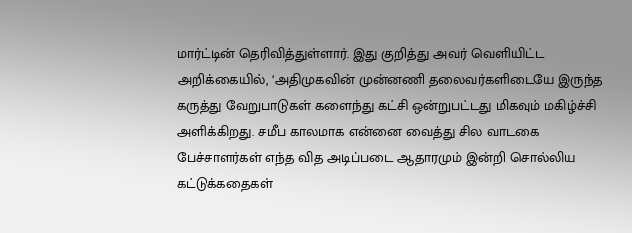மார்ட்டின் தெரிவித்துள்ளார். இது குறித்து அவர் வெளியிட்ட அறிக்கையில், ‘அதிமுகவின் முன்னணி தலைவர்களிடையே இருந்த கருத்து வேறுபாடுகள் களைந்து கட்சி ஒன்றுபட்டது மிகவும் மகிழ்ச்சி அளிக்கிறது. சமீப காலமாக என்னை வைத்து சில வாடகை பேச்சாளர்கள் எந்த வித அடிப்படை ஆதாரமும் இன்றி சொல்லிய கட்டுக்கதைகள்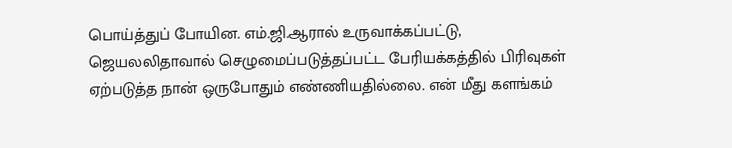பொய்த்துப் போயின. எம்.ஜி.ஆரால் உருவாக்கப்பட்டு, ஜெயலலிதாவால் செழுமைப்படுத்தப்பட்ட பேரியக்கத்தில் பிரிவுகள் ஏற்படுத்த நான் ஒருபோதும் எண்ணியதில்லை. என் மீது களங்கம்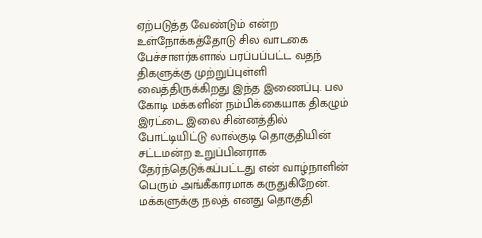ஏற்படுத்த வேண்டும் என்ற உள்நோக்கத்தோடு சில வாடகை பேச்சாளர்களால் பரப்பப்பட்ட வதந் திகளுக்கு முற்றுப்புள்ளி வைத்திருக்கிறது இந்த இணைப்பு. பல கோடி மக்களின் நம்பிக்கையாக திகழும் இரட்டை இலை சின்னத்தில் போட்டியிட்டு லால்குடி தொகுதியின் சட்டமன்ற உறுப்பினராக தேர்ந்தெடுக்கப்பட்டது என் வாழ்நாளின் பெரும் அங்கீகாரமாக கருதுகிறேன். மக்களுக்கு நலத் எனது தொகுதி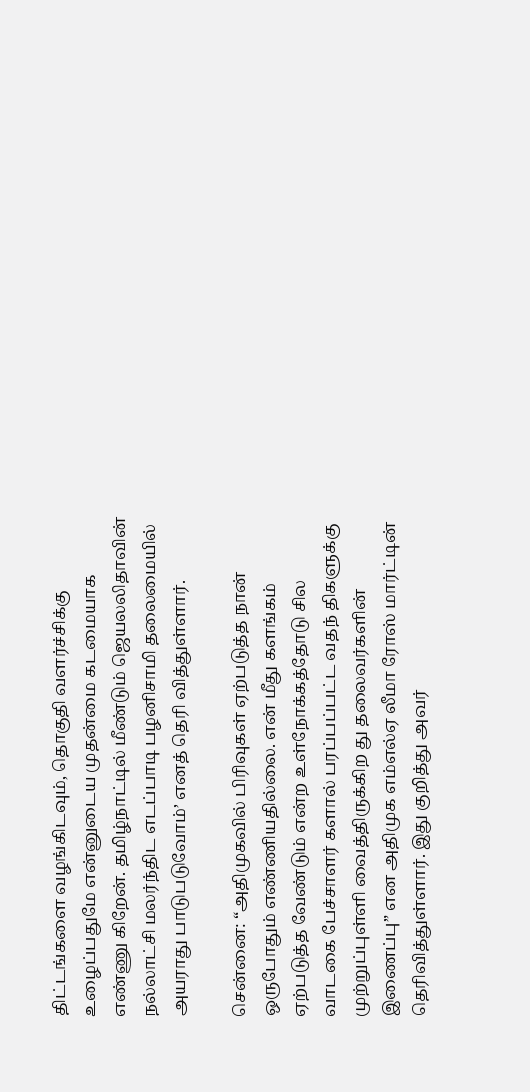திட்டங்களை வழங்கிடவும், தொகுதி வளர்ச்சிக்கு உழைப்பதுமே என்னுடைய முதன்மை கடமையாக எண்ணு கிறேன். தமிழ்நாட்டில் மீண்டும் ஜெயலலிதாவின் நல்லாட்சி மலர்ந்திட எடப்பாடி பழனிசாமி தலைமையில் அயராது பாடுபடுவோம்’ எனத் தெரி வித்துள்ளார்.

சென்னை: “அதிமுகவில் பிரிவுகள் ஏற்படுத்த நான் ஒருபோதும் எண்ணியதில்லை. என் மீது களங்கம் ஏற்படுத்த வேண்டும் என்ற உள்நோக்கத்தோடு சில வாடகை பேச்சாளர் களால் பரப்பப்பட்ட வதந் திகளுக்கு முற்றுப்புள்ளி வைத்திருக்கிற து தலைவர்களின் இணைப்பு” என அதிமுக எம்எல்ஏ லீமா ரோஸ் மார்ட்டின் தெரிவித்துள்ளார். இது குறித்து அவர்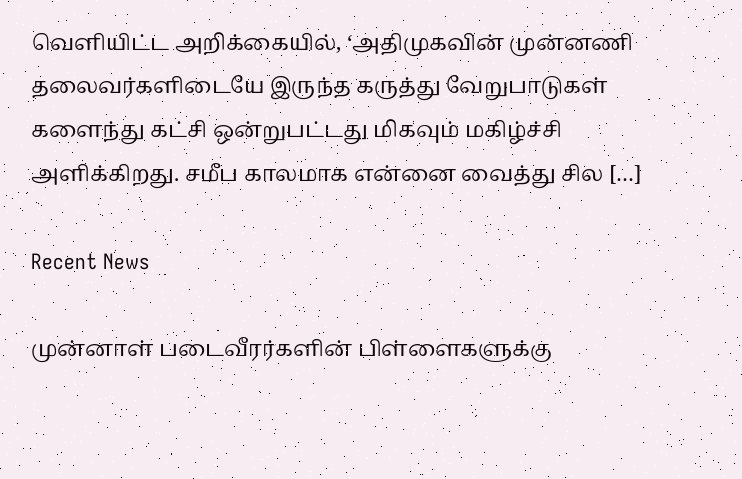வெளியிட்ட அறிக்கையில், ‘அதிமுகவின் முன்னணி தலைவர்களிடையே இருந்த கருத்து வேறுபாடுகள் களைந்து கட்சி ஒன்றுபட்டது மிகவும் மகிழ்ச்சி அளிக்கிறது. சமீப காலமாக என்னை வைத்து சில […]

Recent News

முன்னாள் படைவீரர்களின் பிள்ளைகளுக்கு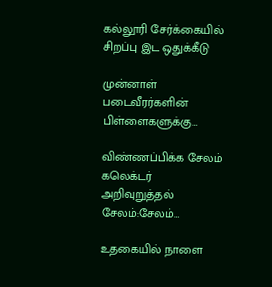கல்லூரி சேர்க்கையில் சிறப்பு இட ஒதுக்கீடு

முன்னாள் படைவீரர்களின் பிள்ளைகளுக்கு…

விண்ணப்பிக்க சேலம் கலெக்டர் அறிவுறுத்தல் சேலம்:சேலம்…

உதகையில் நாளை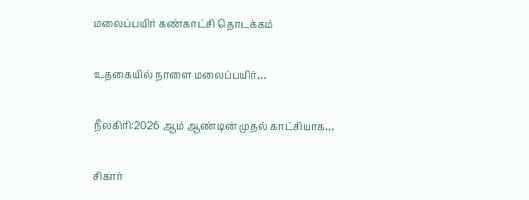மலைப்பயிர் கண்காட்சி தொடக்கம்

உதகையில் நாளை மலைப்பயிர்…

நீலகிரி:2026 ஆம் ஆண்டின் முதல் காட்சியாக…

சிகார்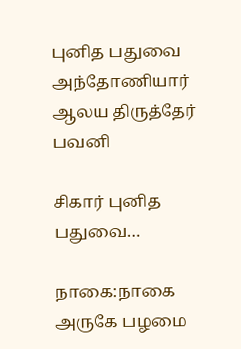புனித பதுவை அந்தோணியார் ஆலய திருத்தேர் பவனி

சிகார் புனித பதுவை…

நாகை:நாகை அருகே பழமை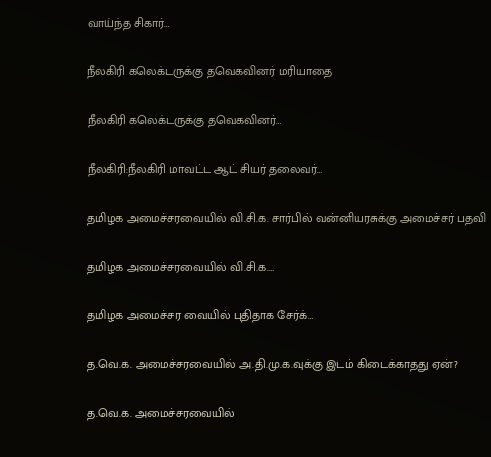வாய்ந்த சிகார்…

நீலகிரி கலெக்டருக்கு தவெகவினர் மரியாதை

நீலகிரி கலெக்டருக்கு தவெகவினர்…

நீலகிரி:நீலகிரி மாவட்ட ஆட் சியர் தலைவர்…

தமிழக அமைச்சரவையில் வி.சி.க. சார்பில் வன்னியரசுக்கு அமைச்சர் பதவி

தமிழக அமைச்சரவையில் வி.சி.க.…

தமிழக அமைச்சர வையில் புதிதாக சேர்க்…

த.வெ.க. அமைச்சரவையில் அ.தி.மு.க.வுக்கு இடம் கிடைக்காதது ஏன்?

த.வெ.க. அமைச்சரவையில்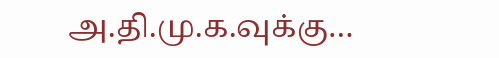அ.தி.மு.க.வுக்கு…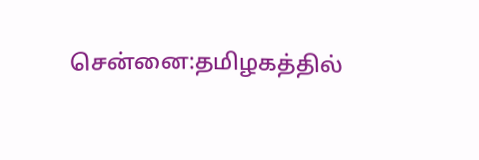சென்னை:தமிழகத்தில்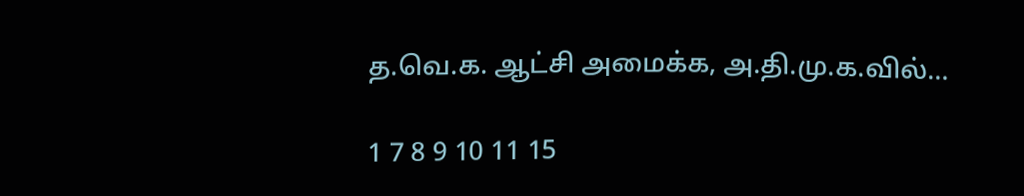த.வெ.க. ஆட்சி அமைக்க, அ.தி.மு.க.வில்…

1 7 8 9 10 11 15